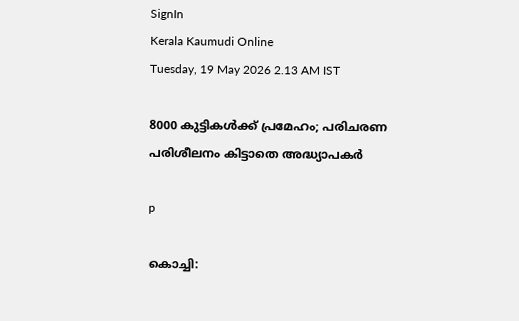SignIn
Kerala Kaumudi Online
Tuesday, 19 May 2026 2.13 AM IST

8000 കുട്ടികൾക്ക് പ്രമേഹം; പരിചരണ പരിശീലനം കിട്ടാതെ അദ്ധ്യാപകർ

p

കൊച്ചി: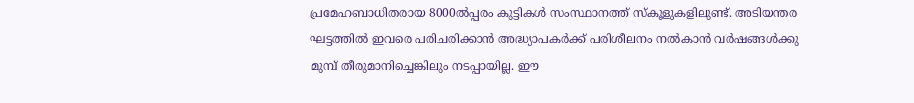പ്രമേഹബാധിതരായ 8000ൽപ്പരം കുട്ടികൾ സംസ്ഥാനത്ത് സ്കൂളുകളിലുണ്ട്. അടിയന്തര ഘട്ടത്തിൽ ഇവരെ പരിചരിക്കാൻ അദ്ധ്യാപകർക്ക് പരിശീലനം നൽകാൻ വർഷങ്ങൾക്കു മുമ്പ് തീരുമാനിച്ചെങ്കിലും നടപ്പായില്ല. ഈ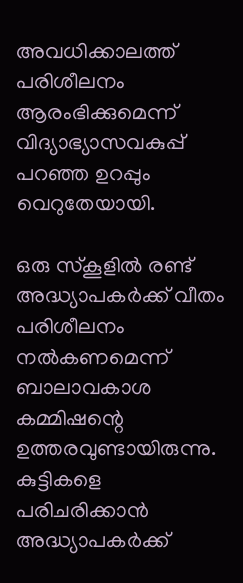അവധിക്കാലത്ത് പരിശീലനം ആരംഭിക്കുമെന്ന് വിദ്യാഭ്യാസവകുപ്പ് പറഞ്ഞ ഉറപ്പും വെറുതേയായി.

ഒരു സ്കൂളിൽ രണ്ട് അദ്ധ്യാപകർക്ക് വീതം പരിശീലനം നൽകണമെന്ന് ബാലാവകാശ കമ്മിഷന്റെ ഉത്തരവുണ്ടായിരുന്നു. കുട്ടികളെ പരിചരിക്കാൻ അദ്ധ്യാപകർക്ക്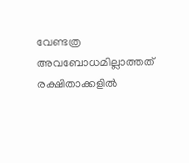വേണ്ടത്ര അവബോധമില്ലാത്തത് രക്ഷിതാക്കളിൽ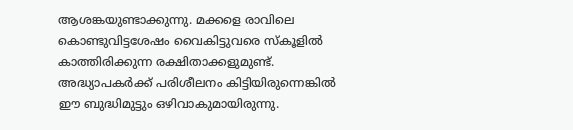ആശങ്കയുണ്ടാക്കുന്നു. മക്കളെ രാവിലെ കൊണ്ടുവിട്ടശേഷം വൈകിട്ടുവരെ സ്കൂളിൽ കാത്തിരിക്കുന്ന രക്ഷിതാക്കളുമുണ്ട്. അദ്ധ്യാപകർക്ക് പരിശീലനം കിട്ടിയിരുന്നെങ്കിൽ ഈ ബുദ്ധിമുട്ടും ഒഴിവാകുമായിരുന്നു.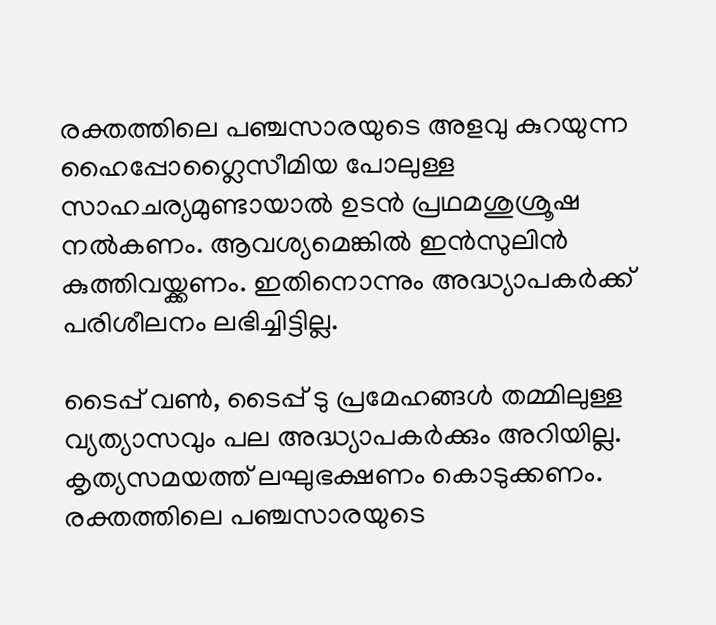രക്തത്തിലെ പഞ്ചസാരയുടെ അളവു കുറയുന്ന ഹൈപ്പോഗ്ലൈസീമിയ പോലുള്ള സാഹചര്യമുണ്ടായാൽ ഉടൻ പ്രഥമശുശ്രൂഷ നൽകണം. ആവശ്യമെങ്കിൽ ഇൻസുലിൻ കുത്തിവയ്ക്കണം. ഇതിനൊന്നും അദ്ധ്യാപകർക്ക് പരിശീലനം ലഭിച്ചിട്ടില്ല.

ടൈപ്പ് വൺ, ടൈപ്പ് ടു പ്രമേഹങ്ങൾ തമ്മിലുള്ള വ്യത്യാസവും പല അദ്ധ്യാപകർക്കും അറിയില്ല. കൃത്യസമയത്ത് ലഘുഭക്ഷണം കൊടുക്കണം. രക്തത്തിലെ പഞ്ചസാരയുടെ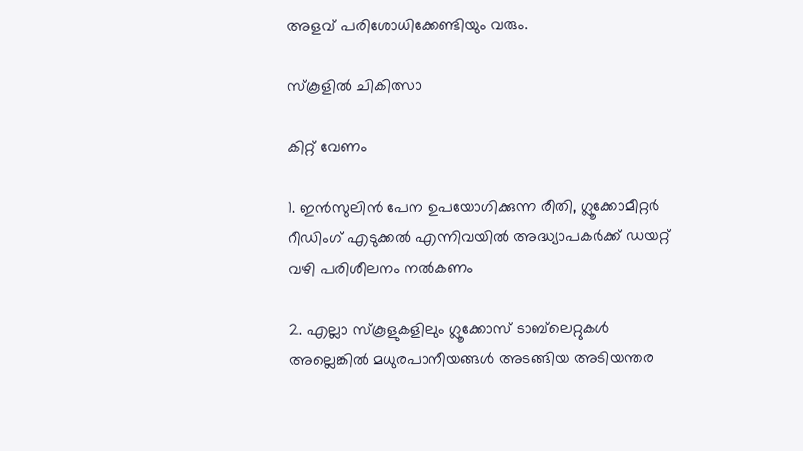അളവ് പരിശോധിക്കേണ്ടിയും വരും.

സ്കൂളിൽ ചികിത്സാ

കിറ്റ് വേണം

1. ഇൻസുലിൻ പേന ഉപയോഗിക്കുന്ന രീതി, ഗ്ലൂക്കോമീറ്റർ റീഡിംഗ് എടുക്കൽ എന്നിവയിൽ അദ്ധ്യാപകർക്ക് ഡയറ്റ് വഴി പരിശീലനം നൽകണം

2. എല്ലാ സ്കൂളുകളിലും ഗ്ലൂക്കോസ് ടാബ്‌ലെറ്റുകൾ അല്ലെങ്കിൽ മധുരപാനീയങ്ങൾ അടങ്ങിയ അടിയന്തര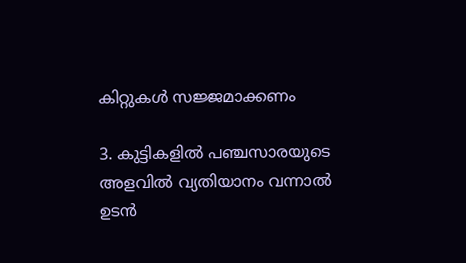കിറ്റുകൾ സജ്ജമാക്കണം

3. കുട്ടികളിൽ പഞ്ചസാരയുടെ അളവിൽ വ്യതിയാനം വന്നാൽ ഉടൻ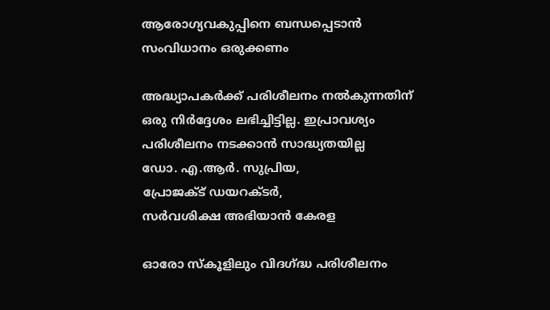ആരോഗ്യവകുപ്പിനെ ബന്ധപ്പെടാൻ സംവിധാനം ഒരുക്കണം

അദ്ധ്യാപകർക്ക് പരിശീലനം നൽകുന്നതിന് ഒരു നിർദ്ദേശം ലഭിച്ചിട്ടില്ല. ഇപ്രാവശ്യം പരിശീലനം നടക്കാൻ സാദ്ധ്യതയില്ല
ഡോ. എ.ആർ. സുപ്രിയ,
പ്രോജക്ട് ഡയറക്ടർ,
സർവശിക്ഷ അഭിയാൻ കേരള

ഓരോ സ്‌കൂളിലും വിദഗ്ദ്ധ പരിശീലനം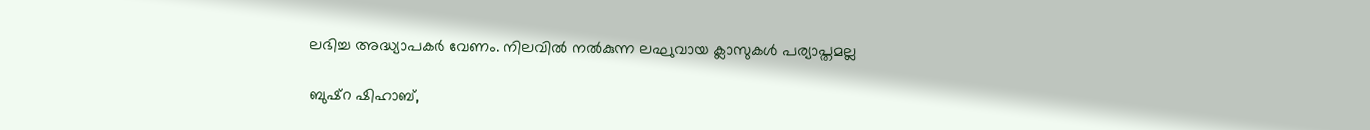ലഭിച്ച അദ്ധ്യാപകർ വേണം. നിലവിൽ നൽകുന്ന ലഘുവായ ക്ലാസുകൾ പര്യാപ്തമല്ല

ബുഷ്റ ഷിഹാബ്,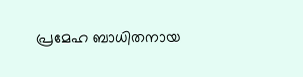പ്രമേഹ ബാധിതനായ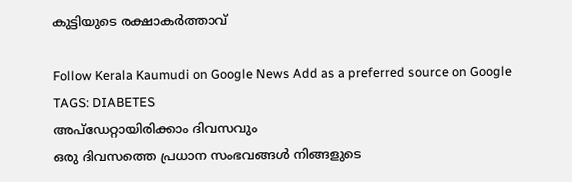കുട്ടിയുടെ രക്ഷാകർത്താവ്

Follow Kerala Kaumudi on Google News Add as a preferred source on Google
TAGS: DIABETES
അപ്ഡേറ്റായിരിക്കാം ദിവസവും
ഒരു ദിവസത്തെ പ്രധാന സംഭവങ്ങൾ നിങ്ങളുടെ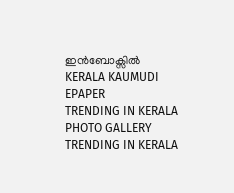ഇൻബോക്സിൽ
KERALA KAUMUDI EPAPER
TRENDING IN KERALA
PHOTO GALLERY
TRENDING IN KERALA